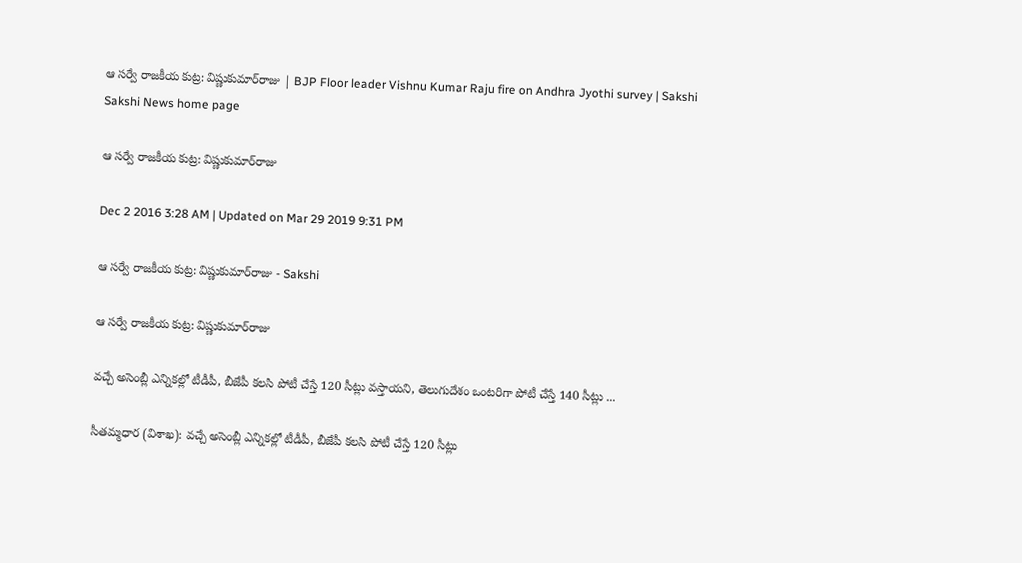ఆ సర్వే రాజకీయ కుట్ర: విష్ణుకుమార్‌రాజు | BJP Floor leader Vishnu Kumar Raju fire on Andhra Jyothi survey | Sakshi
Sakshi News home page

ఆ సర్వే రాజకీయ కుట్ర: విష్ణుకుమార్‌రాజు

Dec 2 2016 3:28 AM | Updated on Mar 29 2019 9:31 PM

ఆ సర్వే రాజకీయ కుట్ర: విష్ణుకుమార్‌రాజు - Sakshi

ఆ సర్వే రాజకీయ కుట్ర: విష్ణుకుమార్‌రాజు

వచ్చే అసెంబ్లీ ఎన్నికల్లో టీడీపీ, బీజేపీ కలసి పోటీ చేస్తే 120 సీట్లు వస్తాయని, తెలుగుదేశం ఒంటరిగా పోటీ చేస్తే 140 సీట్లు ...

సీతమ్మధార (విశాఖ): వచ్చే అసెంబ్లీ ఎన్నికల్లో టీడీపీ, బీజేపీ కలసి పోటీ చేస్తే 120 సీట్లు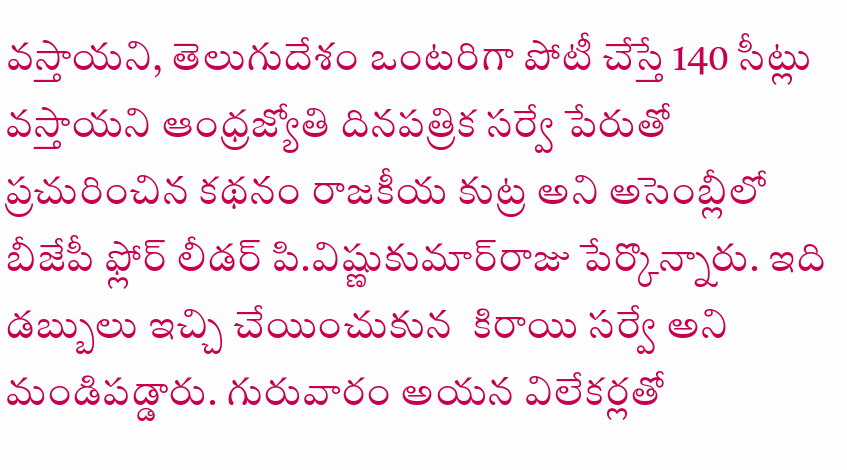వస్తాయని, తెలుగుదేశం ఒంటరిగా పోటీ చేస్తే 140 సీట్లు వస్తాయని ఆంధ్రజ్యోతి దినపత్రిక సర్వే పేరుతో ప్రచురించిన కథనం రాజకీయ కుట్ర అని అసెంబ్లీలో బీజేపీ ఫ్లోర్ లీడర్ పి.విష్ణుకుమార్‌రాజు పేర్కొన్నారు. ఇది డబ్బులు ఇచ్చి చేయించుకున  కిరాయి సర్వే అని మండిపడ్డారు. గురువారం అయన విలేకర్లతో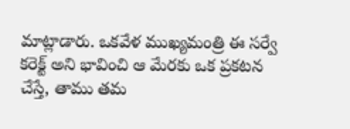మాట్లాడారు. ఒకవేళ ముఖ్యమంత్రి ఈ సర్వే కరెక్ట్ అని భావించి ఆ మేరకు ఒక ప్రకటన చేస్తే, తాము తమ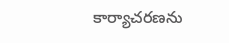కార్యాచరణను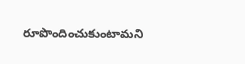రూపొందించుకుంటామని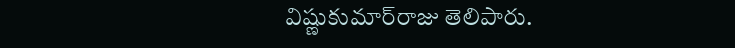విష్ణుకుమార్‌రాజు తెలిపారు.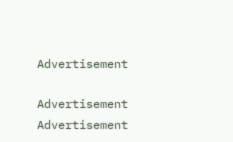Advertisement

Advertisement
Advertisement